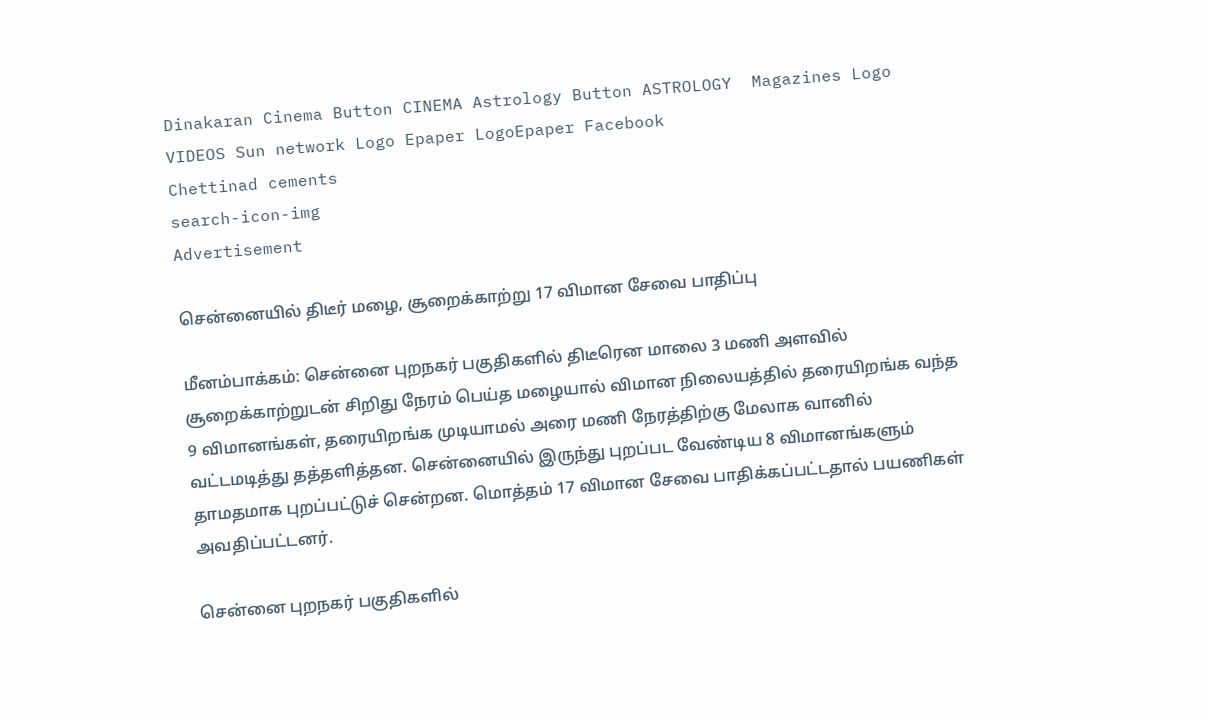Dinakaran Cinema Button CINEMA Astrology Button ASTROLOGY  Magazines Logo VIDEOS Sun network Logo Epaper LogoEpaper Facebook
Chettinad cements
search-icon-img
Advertisement

சென்னையில் திடீர் மழை, சூறைக்காற்று 17 விமான சேவை பாதிப்பு

மீனம்பாக்கம்: சென்னை புறநகர் பகுதிகளில் திடீரென மாலை 3 மணி அளவில் சூறைக்காற்றுடன் சிறிது நேரம் பெய்த மழையால் விமான நிலையத்தில் தரையிறங்க வந்த 9 விமானங்கள், தரையிறங்க முடியாமல் அரை மணி நேரத்திற்கு மேலாக வானில் வட்டமடித்து தத்தளித்தன. சென்னையில் இருந்து புறப்பட வேண்டிய 8 விமானங்களும் தாமதமாக புறப்பட்டுச் சென்றன. மொத்தம் 17 விமான சேவை பாதிக்கப்பட்டதால் பயணிகள் அவதிப்பட்டனர்.

சென்னை புறநகர் பகுதிகளில்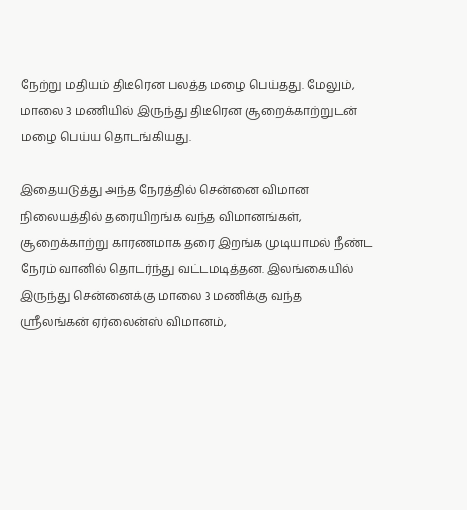நேற்று மதியம் திடீரென பலத்த மழை பெய்தது. மேலும், மாலை 3 மணியில் இருந்து திடீரென சூறைக்காற்றுடன் மழை பெய்ய தொடங்கியது.

இதையடுத்து அந்த நேரத்தில் சென்னை விமான நிலையத்தில் தரையிறங்க வந்த விமானங்கள், சூறைக்காற்று காரணமாக தரை இறங்க முடியாமல் நீண்ட நேரம் வானில் தொடர்ந்து வட்டமடித்தன. இலங்கையில் இருந்து சென்னைக்கு மாலை 3 மணிக்கு வந்த ஸ்ரீலங்கன் ஏர்லைன்ஸ் விமானம்,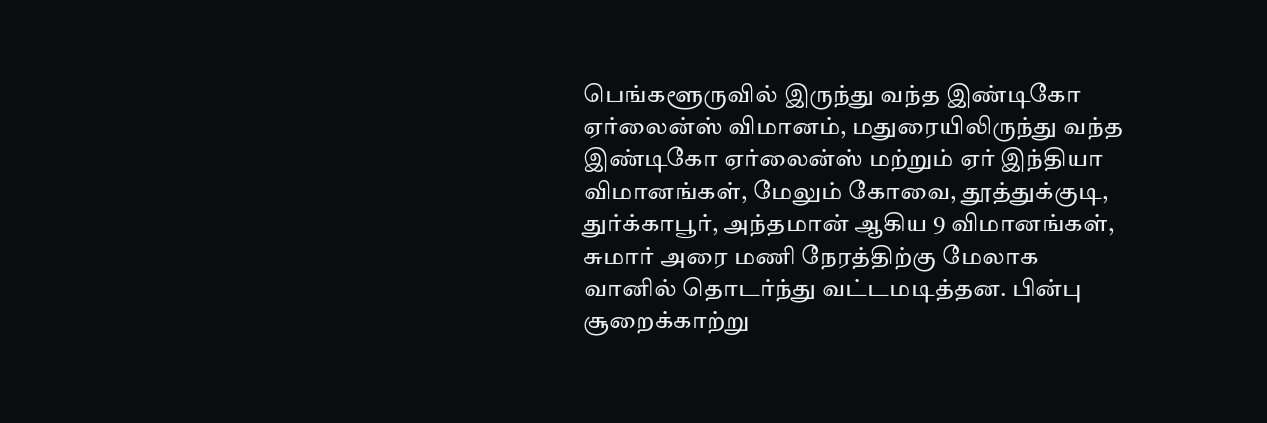பெங்களூருவில் இருந்து வந்த இண்டிகோ ஏர்லைன்ஸ் விமானம், மதுரையிலிருந்து வந்த இண்டிகோ ஏர்லைன்ஸ் மற்றும் ஏர் இந்தியா விமானங்கள், மேலும் கோவை, தூத்துக்குடி, துர்க்காபூர், அந்தமான் ஆகிய 9 விமானங்கள், சுமார் அரை மணி நேரத்திற்கு மேலாக வானில் தொடர்ந்து வட்டமடித்தன. பின்பு சூறைக்காற்று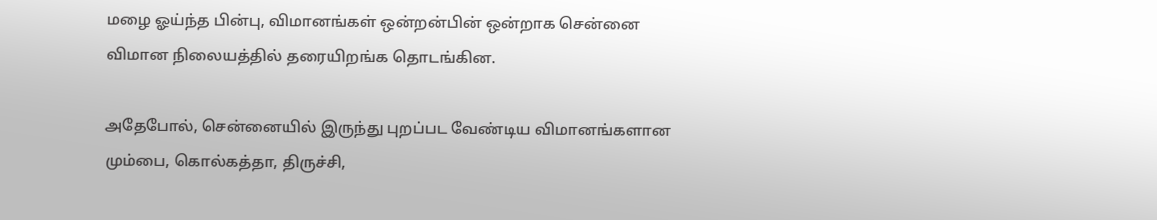மழை ஓய்ந்த பின்பு, விமானங்கள் ஒன்றன்பின் ஒன்றாக சென்னை விமான நிலையத்தில் தரையிறங்க தொடங்கின.

அதேபோல், சென்னையில் இருந்து புறப்பட வேண்டிய விமானங்களான மும்பை, கொல்கத்தா, திருச்சி,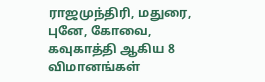ராஜமுந்திரி, மதுரை, புனே, கோவை, கவுகாத்தி ஆகிய 8 விமானங்கள்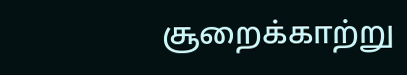சூறைக்காற்று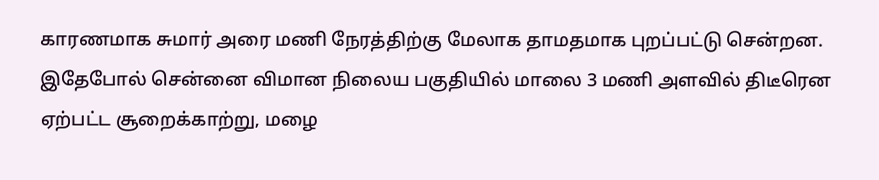காரணமாக சுமார் அரை மணி நேரத்திற்கு மேலாக தாமதமாக புறப்பட்டு சென்றன. இதேபோல் சென்னை விமான நிலைய பகுதியில் மாலை 3 மணி அளவில் திடீரென ஏற்பட்ட சூறைக்காற்று, மழை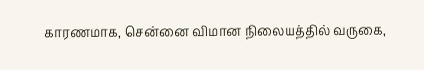காரணமாக, சென்னை விமான நிலையத்தில் வருகை,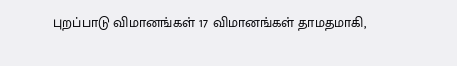புறப்பாடு விமானங்கள் 17 விமானங்கள் தாமதமாகி,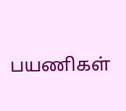பயணிகள்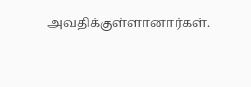அவதிக்குள்ளானார்கள்.